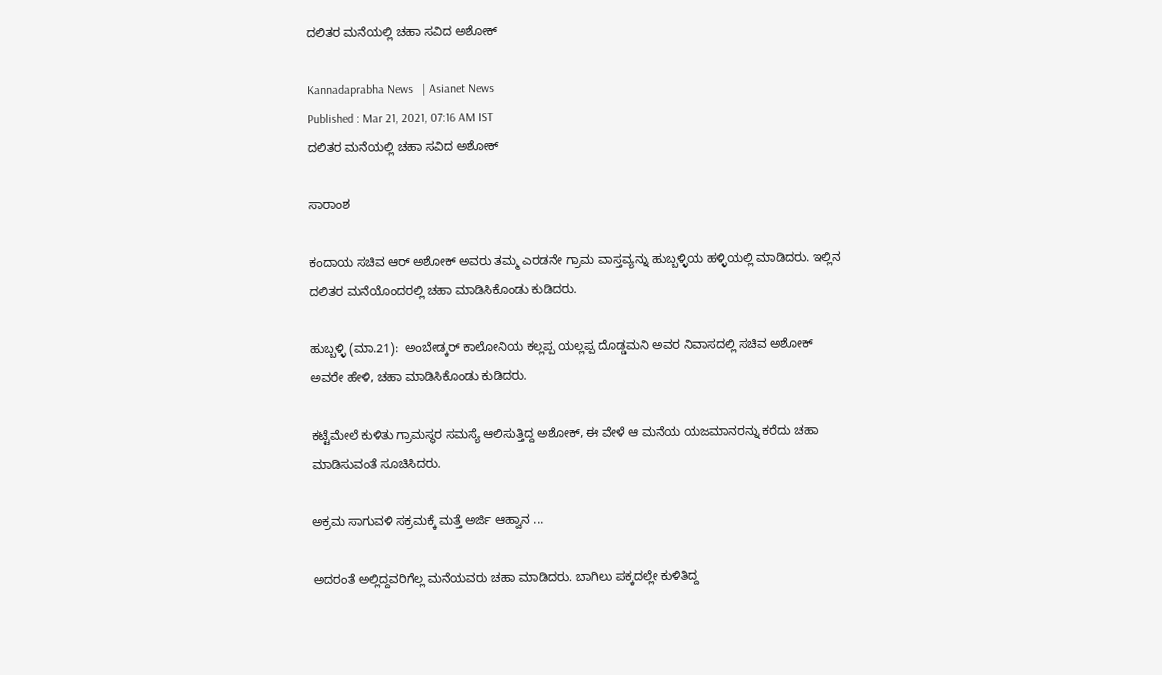ದಲಿತರ ಮನೆಯಲ್ಲಿ ಚಹಾ ಸವಿದ ಅಶೋಕ್‌

Kannadaprabha News   | Asianet News
Published : Mar 21, 2021, 07:16 AM IST
ದಲಿತರ ಮನೆಯಲ್ಲಿ ಚಹಾ ಸವಿದ ಅಶೋಕ್‌

ಸಾರಾಂಶ

ಕಂದಾಯ ಸಚಿವ ಆರ್‌ ಅಶೋಕ್ ಅವರು ತಮ್ಮ ಎರಡನೇ ಗ್ರಾಮ ವಾಸ್ತವ್ಯನ್ನು ಹುಬ್ಬಳ್ಳಿಯ ಹಳ್ಳಿಯಲ್ಲಿ ಮಾಡಿದರು. ಇಲ್ಲಿನ ದಲಿತರ ಮನೆಯೊಂದರಲ್ಲಿ ಚಹಾ ಮಾಡಿಸಿಕೊಂಡು ಕುಡಿದರು.

ಹುಬ್ಬಳ್ಳಿ (ಮಾ.21):  ಅಂಬೇಡ್ಕರ್‌ ಕಾಲೋನಿಯ ಕಲ್ಲಪ್ಪ ಯಲ್ಲಪ್ಪ ದೊಡ್ಡಮನಿ ಅವರ ನಿವಾಸದಲ್ಲಿ ಸಚಿವ ಅಶೋಕ್‌ ಅವರೇ ಹೇಳಿ, ಚಹಾ ಮಾಡಿಸಿಕೊಂಡು ಕುಡಿದರು.

ಕಟ್ಟೆಮೇಲೆ ಕುಳಿತು ಗ್ರಾಮಸ್ಥರ ಸಮಸ್ಯೆ ಆಲಿಸುತ್ತಿದ್ದ ಅಶೋಕ್‌, ಈ ವೇಳೆ ಆ ಮನೆಯ ಯಜಮಾನರನ್ನು ಕರೆದು ಚಹಾ ಮಾಡಿಸುವಂತೆ ಸೂಚಿಸಿದರು.

ಅಕ್ರಮ ಸಾಗುವಳಿ ಸಕ್ರಮಕ್ಕೆ ಮತ್ತೆ ಅರ್ಜಿ ಆಹ್ವಾನ ...

ಅದರಂತೆ ಅಲ್ಲಿದ್ದವರಿಗೆಲ್ಲ ಮನೆಯವರು ಚಹಾ ಮಾಡಿದರು. ಬಾಗಿಲು ಪಕ್ಕದಲ್ಲೇ ಕುಳಿತಿದ್ದ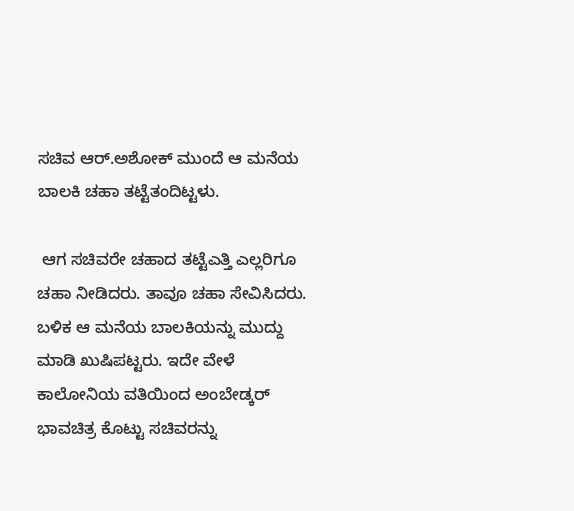ಸಚಿವ ಆರ್‌.ಅಶೋಕ್‌ ಮುಂದೆ ಆ ಮನೆಯ ಬಾಲಕಿ ಚಹಾ ತಟ್ಟೆತಂದಿಟ್ಟಳು.

 ಆಗ ಸಚಿವರೇ ಚಹಾದ ತಟ್ಟೆಎತ್ತಿ ಎಲ್ಲರಿಗೂ ಚಹಾ ನೀಡಿದರು. ತಾವೂ ಚಹಾ ಸೇವಿಸಿದರು. ಬಳಿಕ ಆ ಮನೆಯ ಬಾಲಕಿಯನ್ನು ಮುದ್ದು ಮಾಡಿ ಖುಷಿಪಟ್ಟರು. ಇದೇ ವೇಳೆ ಕಾಲೋನಿಯ ವತಿಯಿಂದ ಅಂಬೇಡ್ಕರ್‌ ಭಾವಚಿತ್ರ ಕೊಟ್ಟು ಸಚಿವರನ್ನು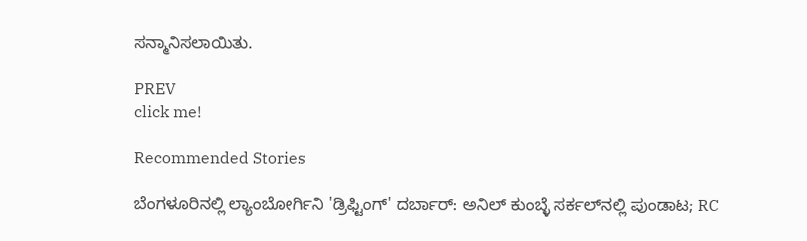ಸನ್ಮಾನಿಸಲಾಯಿತು.

PREV
click me!

Recommended Stories

ಬೆಂಗಳೂರಿನಲ್ಲಿ ಲ್ಯಾಂಬೋರ್ಗಿನಿ 'ಡ್ರಿಫ್ಟಿಂಗ್' ದರ್ಬಾರ್: ಅನಿಲ್ ಕುಂಬ್ಳೆ ಸರ್ಕಲ್‌ನಲ್ಲಿ ಪುಂಡಾಟ; RC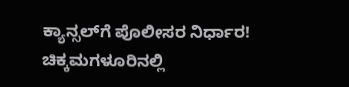ಕ್ಯಾನ್ಸಲ್‌ಗೆ ಪೊಲೀಸರ ನಿರ್ಧಾರ!
ಚಿಕ್ಕಮಗಳೂರಿನಲ್ಲಿ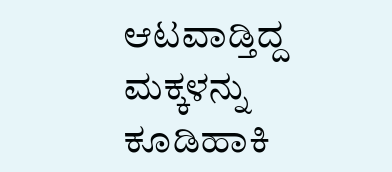ಆಟವಾಡ್ತಿದ್ದ ಮಕ್ಕಳನ್ನು ಕೂಡಿಹಾಕಿ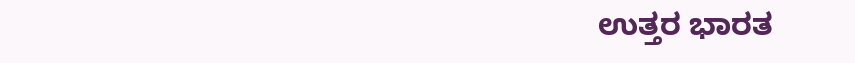ಉತ್ತರ ಭಾರತ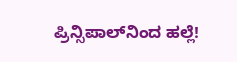ಪ್ರಿನ್ಸಿಪಾಲ್‌ನಿಂದ ಹಲ್ಲೆ!